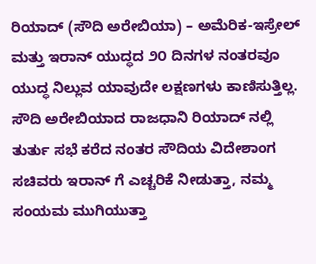ರಿಯಾದ್ (ಸೌದಿ ಅರೇಬಿಯಾ) – ಅಮೆರಿಕ-ಇಸ್ರೇಲ್ ಮತ್ತು ಇರಾನ್ ಯುದ್ಧದ ೨೦ ದಿನಗಳ ನಂತರವೂ ಯುದ್ಧ ನಿಲ್ಲುವ ಯಾವುದೇ ಲಕ್ಷಣಗಳು ಕಾಣಿಸುತ್ತಿಲ್ಲ. ಸೌದಿ ಅರೇಬಿಯಾದ ರಾಜಧಾನಿ ರಿಯಾದ್ ನಲ್ಲಿ ತುರ್ತು ಸಭೆ ಕರೆದ ನಂತರ ಸೌದಿಯ ವಿದೇಶಾಂಗ ಸಚಿವರು ಇರಾನ್ ಗೆ ಎಚ್ಚರಿಕೆ ನೀಡುತ್ತಾ, ನಮ್ಮ ಸಂಯಮ ಮುಗಿಯುತ್ತಾ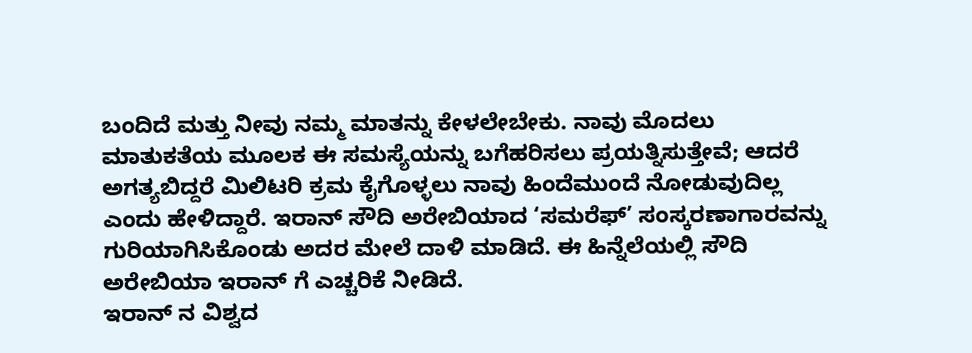ಬಂದಿದೆ ಮತ್ತು ನೀವು ನಮ್ಮ ಮಾತನ್ನು ಕೇಳಲೇಬೇಕು. ನಾವು ಮೊದಲು ಮಾತುಕತೆಯ ಮೂಲಕ ಈ ಸಮಸ್ಯೆಯನ್ನು ಬಗೆಹರಿಸಲು ಪ್ರಯತ್ನಿಸುತ್ತೇವೆ; ಆದರೆ ಅಗತ್ಯಬಿದ್ದರೆ ಮಿಲಿಟರಿ ಕ್ರಮ ಕೈಗೊಳ್ಳಲು ನಾವು ಹಿಂದೆಮುಂದೆ ನೋಡುವುದಿಲ್ಲ ಎಂದು ಹೇಳಿದ್ದಾರೆ. ಇರಾನ್ ಸೌದಿ ಅರೇಬಿಯಾದ ‘ಸಮರೆಫ್’ ಸಂಸ್ಕರಣಾಗಾರವನ್ನು ಗುರಿಯಾಗಿಸಿಕೊಂಡು ಅದರ ಮೇಲೆ ದಾಳಿ ಮಾಡಿದೆ. ಈ ಹಿನ್ನೆಲೆಯಲ್ಲಿ ಸೌದಿ ಅರೇಬಿಯಾ ಇರಾನ್ ಗೆ ಎಚ್ಚರಿಕೆ ನೀಡಿದೆ.
ಇರಾನ್ ನ ವಿಶ್ವದ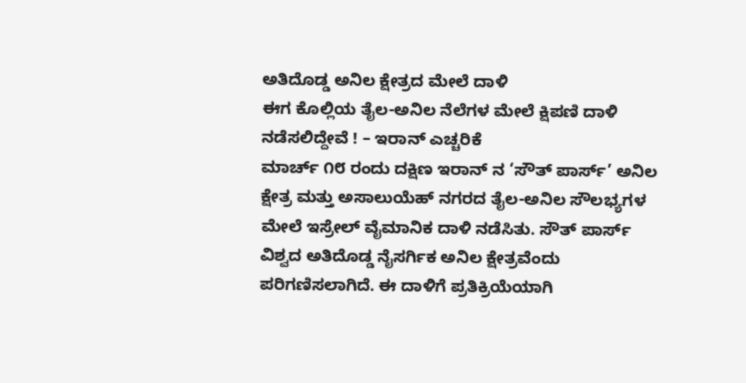ಅತಿದೊಡ್ಡ ಅನಿಲ ಕ್ಷೇತ್ರದ ಮೇಲೆ ದಾಳಿ
ಈಗ ಕೊಲ್ಲಿಯ ತೈಲ-ಅನಿಲ ನೆಲೆಗಳ ಮೇಲೆ ಕ್ಷಿಪಣಿ ದಾಳಿ ನಡೆಸಲಿದ್ದೇವೆ ! – ಇರಾನ್ ಎಚ್ಚರಿಕೆ
ಮಾರ್ಚ್ ೧೮ ರಂದು ದಕ್ಷಿಣ ಇರಾನ್ ನ ‘ಸೌತ್ ಪಾರ್ಸ್’ ಅನಿಲ ಕ್ಷೇತ್ರ ಮತ್ತು ಅಸಾಲುಯೆಹ್ ನಗರದ ತೈಲ-ಅನಿಲ ಸೌಲಭ್ಯಗಳ ಮೇಲೆ ಇಸ್ರೇಲ್ ವೈಮಾನಿಕ ದಾಳಿ ನಡೆಸಿತು. ಸೌತ್ ಪಾರ್ಸ್ ವಿಶ್ವದ ಅತಿದೊಡ್ಡ ನೈಸರ್ಗಿಕ ಅನಿಲ ಕ್ಷೇತ್ರವೆಂದು ಪರಿಗಣಿಸಲಾಗಿದೆ. ಈ ದಾಳಿಗೆ ಪ್ರತಿಕ್ರಿಯೆಯಾಗಿ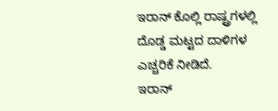ಇರಾನ್ ಕೊಲ್ಲಿ ರಾಷ್ಟ್ರಗಳಲ್ಲಿ ದೊಡ್ಡ ಮಟ್ಟದ ದಾಳಿಗಳ ಎಚ್ಚರಿಕೆ ನೀಡಿದೆ.
ಇರಾನ್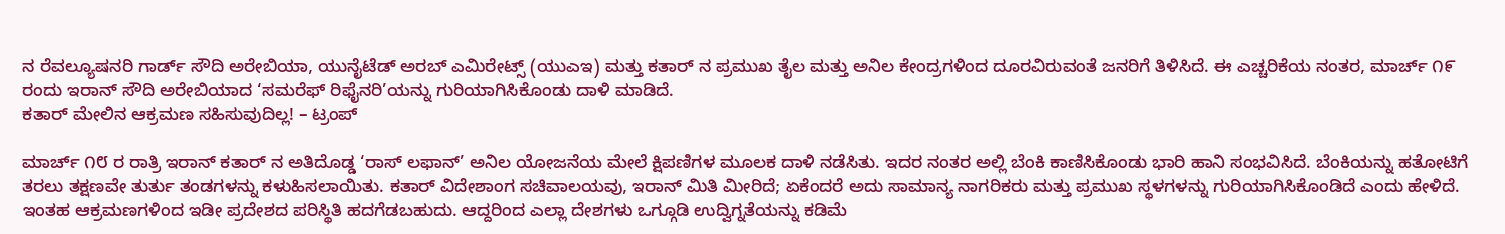ನ ರೆವಲ್ಯೂಷನರಿ ಗಾರ್ಡ್ ಸೌದಿ ಅರೇಬಿಯಾ, ಯುನೈಟೆಡ್ ಅರಬ್ ಎಮಿರೇಟ್ಸ್ (ಯುಎಇ) ಮತ್ತು ಕತಾರ್ ನ ಪ್ರಮುಖ ತೈಲ ಮತ್ತು ಅನಿಲ ಕೇಂದ್ರಗಳಿಂದ ದೂರವಿರುವಂತೆ ಜನರಿಗೆ ತಿಳಿಸಿದೆ. ಈ ಎಚ್ಚರಿಕೆಯ ನಂತರ, ಮಾರ್ಚ್ ೧೯ ರಂದು ಇರಾನ್ ಸೌದಿ ಅರೇಬಿಯಾದ ‘ಸಮರೆಫ್ ರಿಫೈನರಿ’ಯನ್ನು ಗುರಿಯಾಗಿಸಿಕೊಂಡು ದಾಳಿ ಮಾಡಿದೆ.
ಕತಾರ್ ಮೇಲಿನ ಆಕ್ರಮಣ ಸಹಿಸುವುದಿಲ್ಲ! – ಟ್ರಂಪ್

ಮಾರ್ಚ್ ೧೮ ರ ರಾತ್ರಿ ಇರಾನ್ ಕತಾರ್ ನ ಅತಿದೊಡ್ಡ ‘ರಾಸ್ ಲಫಾನ್’ ಅನಿಲ ಯೋಜನೆಯ ಮೇಲೆ ಕ್ಷಿಪಣಿಗಳ ಮೂಲಕ ದಾಳಿ ನಡೆಸಿತು. ಇದರ ನಂತರ ಅಲ್ಲಿ ಬೆಂಕಿ ಕಾಣಿಸಿಕೊಂಡು ಭಾರಿ ಹಾನಿ ಸಂಭವಿಸಿದೆ. ಬೆಂಕಿಯನ್ನು ಹತೋಟಿಗೆ ತರಲು ತಕ್ಷಣವೇ ತುರ್ತು ತಂಡಗಳನ್ನು ಕಳುಹಿಸಲಾಯಿತು. ಕತಾರ್ ವಿದೇಶಾಂಗ ಸಚಿವಾಲಯವು, ಇರಾನ್ ಮಿತಿ ಮೀರಿದೆ; ಏಕೆಂದರೆ ಅದು ಸಾಮಾನ್ಯ ನಾಗರಿಕರು ಮತ್ತು ಪ್ರಮುಖ ಸ್ಥಳಗಳನ್ನು ಗುರಿಯಾಗಿಸಿಕೊಂಡಿದೆ ಎಂದು ಹೇಳಿದೆ. ಇಂತಹ ಆಕ್ರಮಣಗಳಿಂದ ಇಡೀ ಪ್ರದೇಶದ ಪರಿಸ್ಥಿತಿ ಹದಗೆಡಬಹುದು. ಆದ್ದರಿಂದ ಎಲ್ಲಾ ದೇಶಗಳು ಒಗ್ಗೂಡಿ ಉದ್ವಿಗ್ನತೆಯನ್ನು ಕಡಿಮೆ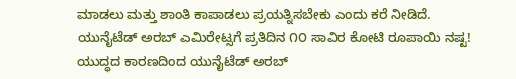ಮಾಡಲು ಮತ್ತು ಶಾಂತಿ ಕಾಪಾಡಲು ಪ್ರಯತ್ನಿಸಬೇಕು ಎಂದು ಕರೆ ನೀಡಿದೆ.
ಯುನೈಟೆಡ್ ಅರಬ್ ಎಮಿರೇಟ್ಸಗೆ ಪ್ರತಿದಿನ ೧೦ ಸಾವಿರ ಕೋಟಿ ರೂಪಾಯಿ ನಷ್ಟ!
ಯುದ್ಧದ ಕಾರಣದಿಂದ ಯುನೈಟೆಡ್ ಅರಬ್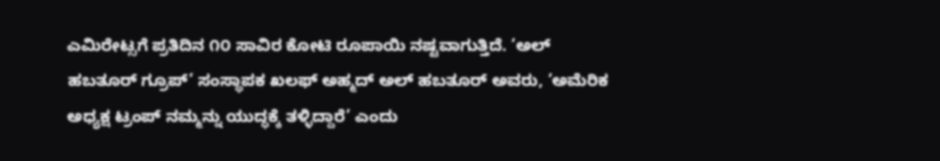ಎಮಿರೇಟ್ಸಗೆ ಪ್ರತಿದಿನ ೧೦ ಸಾವಿರ ಕೋಟಿ ರೂಪಾಯಿ ನಷ್ಟವಾಗುತ್ತಿದೆ. ‘ಅಲ್ ಹಬತೂರ್ ಗ್ರೂಪ್’ ಸಂಸ್ಥಾಪಕ ಖಲಫ್ ಅಹ್ಮದ್ ಅಲ್ ಹಬತೂರ್ ಅವರು, ‘ಅಮೆರಿಕ ಅಧ್ಯಕ್ಷ ಟ್ರಂಪ್ ನಮ್ಮನ್ನು ಯುದ್ಧಕ್ಕೆ ತಳ್ಳಿದ್ದಾರೆ’ ಎಂದು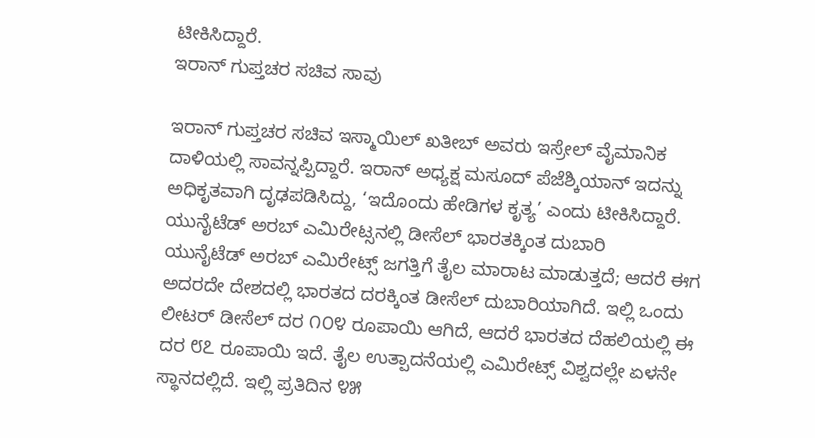ಟೀಕಿಸಿದ್ದಾರೆ.
ಇರಾನ್ ಗುಪ್ತಚರ ಸಚಿವ ಸಾವು

ಇರಾನ್ ಗುಪ್ತಚರ ಸಚಿವ ಇಸ್ಮಾಯಿಲ್ ಖತೀಬ್ ಅವರು ಇಸ್ರೇಲ್ ವೈಮಾನಿಕ ದಾಳಿಯಲ್ಲಿ ಸಾವನ್ನಪ್ಪಿದ್ದಾರೆ. ಇರಾನ್ ಅಧ್ಯಕ್ಷ ಮಸೂದ್ ಪೆಜೆಶ್ಕಿಯಾನ್ ಇದನ್ನು ಅಧಿಕೃತವಾಗಿ ದೃಢಪಡಿಸಿದ್ದು, ‘ಇದೊಂದು ಹೇಡಿಗಳ ಕೃತ್ಯ’ ಎಂದು ಟೀಕಿಸಿದ್ದಾರೆ.
ಯುನೈಟೆಡ್ ಅರಬ್ ಎಮಿರೇಟ್ಸನಲ್ಲಿ ಡೀಸೆಲ್ ಭಾರತಕ್ಕಿಂತ ದುಬಾರಿ
ಯುನೈಟೆಡ್ ಅರಬ್ ಎಮಿರೇಟ್ಸ್ ಜಗತ್ತಿಗೆ ತೈಲ ಮಾರಾಟ ಮಾಡುತ್ತದೆ; ಆದರೆ ಈಗ ಅದರದೇ ದೇಶದಲ್ಲಿ ಭಾರತದ ದರಕ್ಕಿಂತ ಡೀಸೆಲ್ ದುಬಾರಿಯಾಗಿದೆ. ಇಲ್ಲಿ ಒಂದು ಲೀಟರ್ ಡೀಸೆಲ್ ದರ ೧೦೪ ರೂಪಾಯಿ ಆಗಿದೆ, ಆದರೆ ಭಾರತದ ದೆಹಲಿಯಲ್ಲಿ ಈ ದರ ೮೭ ರೂಪಾಯಿ ಇದೆ. ತೈಲ ಉತ್ಪಾದನೆಯಲ್ಲಿ ಎಮಿರೇಟ್ಸ್ ವಿಶ್ವದಲ್ಲೇ ಏಳನೇ ಸ್ಥಾನದಲ್ಲಿದೆ. ಇಲ್ಲಿ ಪ್ರತಿದಿನ ೪೫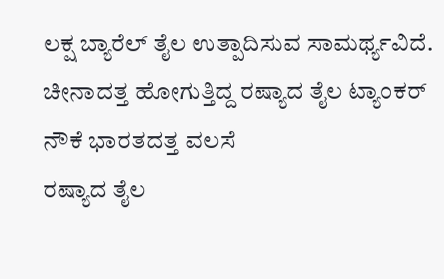ಲಕ್ಷ ಬ್ಯಾರೆಲ್ ತೈಲ ಉತ್ಪಾದಿಸುವ ಸಾಮರ್ಥ್ಯವಿದೆ.
ಚೀನಾದತ್ತ ಹೋಗುತ್ತಿದ್ದ ರಷ್ಯಾದ ತೈಲ ಟ್ಯಾಂಕರ್ ನೌಕೆ ಭಾರತದತ್ತ ವಲಸೆ
ರಷ್ಯಾದ ತೈಲ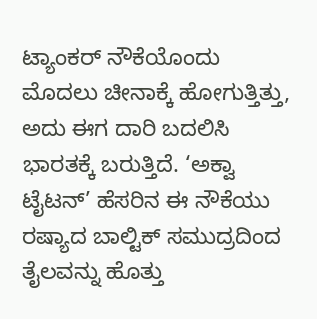ಟ್ಯಾಂಕರ್ ನೌಕೆಯೊಂದು ಮೊದಲು ಚೀನಾಕ್ಕೆ ಹೋಗುತ್ತಿತ್ತು, ಅದು ಈಗ ದಾರಿ ಬದಲಿಸಿ ಭಾರತಕ್ಕೆ ಬರುತ್ತಿದೆ. ‘ಅಕ್ವಾ ಟೈಟನ್’ ಹೆಸರಿನ ಈ ನೌಕೆಯು ರಷ್ಯಾದ ಬಾಲ್ಟಿಕ್ ಸಮುದ್ರದಿಂದ ತೈಲವನ್ನು ಹೊತ್ತು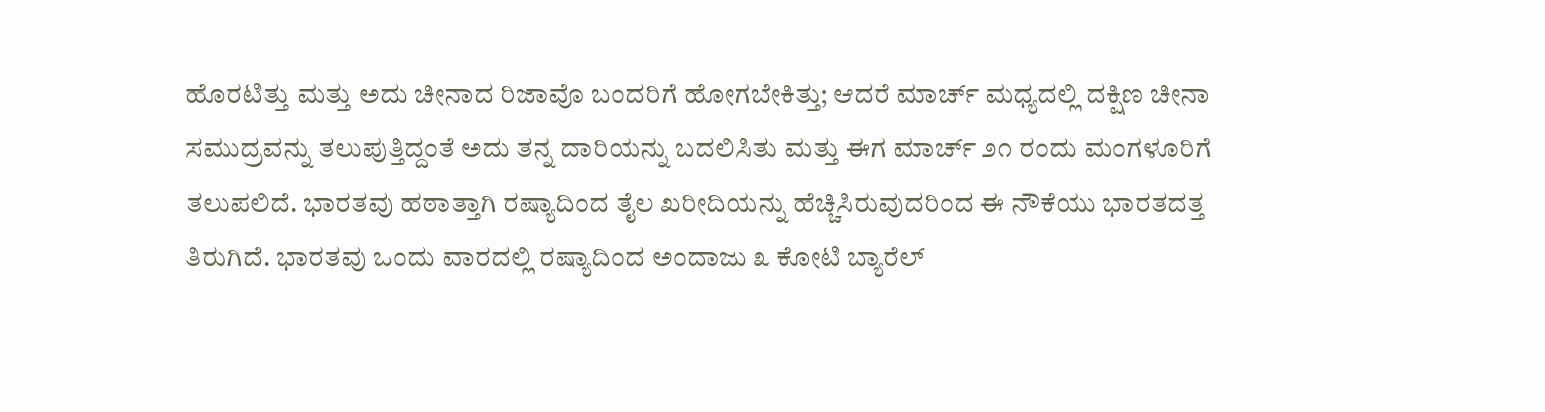ಹೊರಟಿತ್ತು ಮತ್ತು ಅದು ಚೀನಾದ ರಿಜಾವೊ ಬಂದರಿಗೆ ಹೋಗಬೇಕಿತ್ತು; ಆದರೆ ಮಾರ್ಚ್ ಮಧ್ಯದಲ್ಲಿ ದಕ್ಷಿಣ ಚೀನಾ ಸಮುದ್ರವನ್ನು ತಲುಪುತ್ತಿದ್ದಂತೆ ಅದು ತನ್ನ ದಾರಿಯನ್ನು ಬದಲಿಸಿತು ಮತ್ತು ಈಗ ಮಾರ್ಚ್ ೨೧ ರಂದು ಮಂಗಳೂರಿಗೆ ತಲುಪಲಿದೆ. ಭಾರತವು ಹಠಾತ್ತಾಗಿ ರಷ್ಯಾದಿಂದ ತೈಲ ಖರೀದಿಯನ್ನು ಹೆಚ್ಚಿಸಿರುವುದರಿಂದ ಈ ನೌಕೆಯು ಭಾರತದತ್ತ ತಿರುಗಿದೆ. ಭಾರತವು ಒಂದು ವಾರದಲ್ಲಿ ರಷ್ಯಾದಿಂದ ಅಂದಾಜು ೩ ಕೋಟಿ ಬ್ಯಾರೆಲ್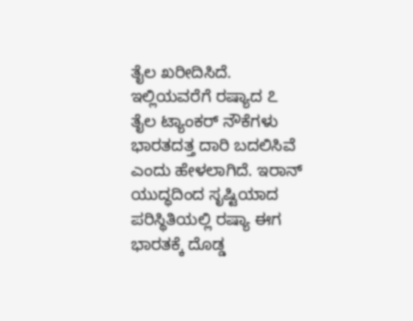ತೈಲ ಖರೀದಿಸಿದೆ. ಇಲ್ಲಿಯವರೆಗೆ ರಷ್ಯಾದ ೭ ತೈಲ ಟ್ಯಾಂಕರ್ ನೌಕೆಗಳು ಭಾರತದತ್ತ ದಾರಿ ಬದಲಿಸಿವೆ ಎಂದು ಹೇಳಲಾಗಿದೆ. ಇರಾನ್ ಯುದ್ಧದಿಂದ ಸೃಷ್ಟಿಯಾದ ಪರಿಸ್ಥಿತಿಯಲ್ಲಿ ರಷ್ಯಾ ಈಗ ಭಾರತಕ್ಕೆ ದೊಡ್ಡ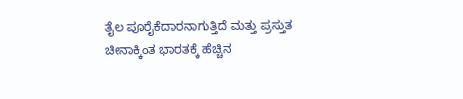ತೈಲ ಪೂರೈಕೆದಾರನಾಗುತ್ತಿದೆ ಮತ್ತು ಪ್ರಸ್ತುತ ಚೀನಾಕ್ಕಿಂತ ಭಾರತಕ್ಕೆ ಹೆಚ್ಚಿನ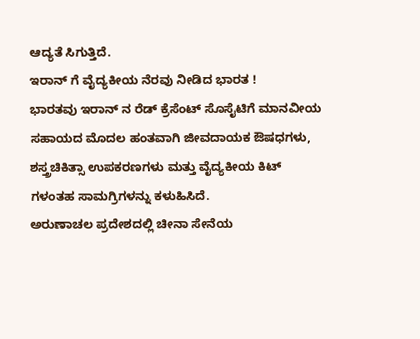ಆದ್ಯತೆ ಸಿಗುತ್ತಿದೆ.
ಇರಾನ್ ಗೆ ವೈದ್ಯಕೀಯ ನೆರವು ನೀಡಿದ ಭಾರತ !
ಭಾರತವು ಇರಾನ್ ನ ರೆಡ್ ಕ್ರೆಸೆಂಟ್ ಸೊಸೈಟಿಗೆ ಮಾನವೀಯ ಸಹಾಯದ ಮೊದಲ ಹಂತವಾಗಿ ಜೀವದಾಯಕ ಔಷಧಗಳು, ಶಸ್ತ್ರಚಿಕಿತ್ಸಾ ಉಪಕರಣಗಳು ಮತ್ತು ವೈದ್ಯಕೀಯ ಕಿಟ್ ಗಳಂತಹ ಸಾಮಗ್ರಿಗಳನ್ನು ಕಳುಹಿಸಿದೆ.
ಅರುಣಾಚಲ ಪ್ರದೇಶದಲ್ಲಿ ಚೀನಾ ಸೇನೆಯ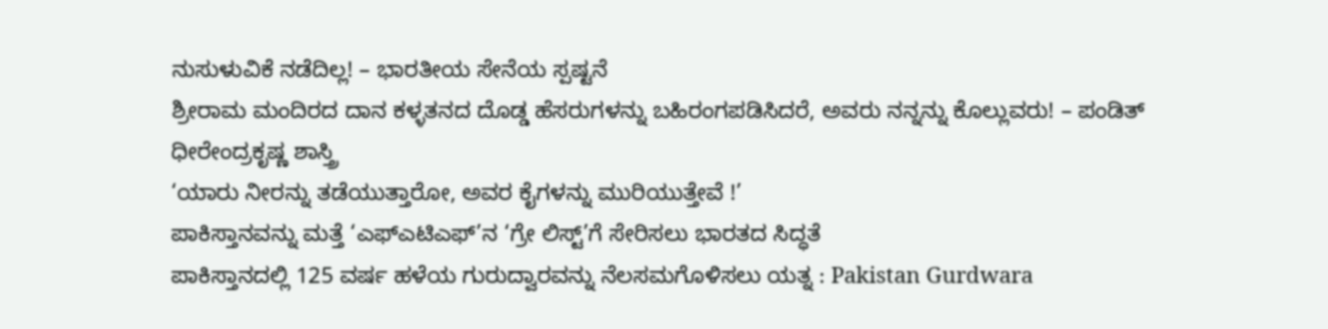ನುಸುಳುವಿಕೆ ನಡೆದಿಲ್ಲ! – ಭಾರತೀಯ ಸೇನೆಯ ಸ್ಪಷ್ಟನೆ
ಶ್ರೀರಾಮ ಮಂದಿರದ ದಾನ ಕಳ್ಳತನದ ದೊಡ್ಡ ಹೆಸರುಗಳನ್ನು ಬಹಿರಂಗಪಡಿಸಿದರೆ, ಅವರು ನನ್ನನ್ನು ಕೊಲ್ಲುವರು! – ಪಂಡಿತ್ ಧೀರೇಂದ್ರಕೃಷ್ಣ ಶಾಸ್ತ್ರಿ
‘ಯಾರು ನೀರನ್ನು ತಡೆಯುತ್ತಾರೋ, ಅವರ ಕೈಗಳನ್ನು ಮುರಿಯುತ್ತೇವೆ !’
ಪಾಕಿಸ್ತಾನವನ್ನು ಮತ್ತೆ ‘ಎಫ್ಎಟಿಎಫ್’ನ ‘ಗ್ರೇ ಲಿಸ್ಟ್’ಗೆ ಸೇರಿಸಲು ಭಾರತದ ಸಿದ್ಧತೆ
ಪಾಕಿಸ್ತಾನದಲ್ಲಿ 125 ವರ್ಷ ಹಳೆಯ ಗುರುದ್ವಾರವನ್ನು ನೆಲಸಮಗೊಳಿಸಲು ಯತ್ನ : Pakistan Gurdwara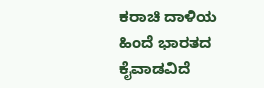ಕರಾಚಿ ದಾಳಿಯ ಹಿಂದೆ ಭಾರತದ ಕೈವಾಡವಿದೆ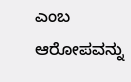ಎಂಬ ಆರೋಪವನ್ನು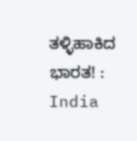ತಳ್ಳಿಹಾಕಿದ ಭಾರತ! : India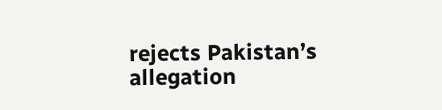rejects Pakistan’s allegation